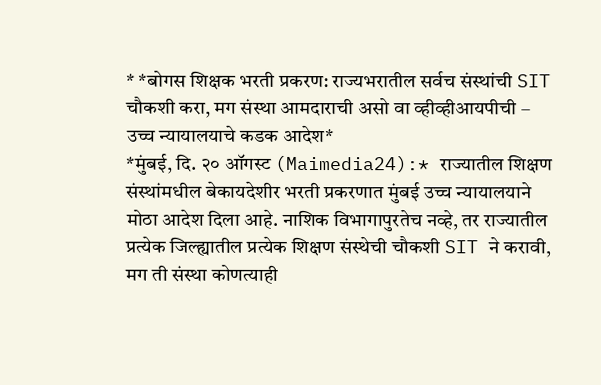* *बोगस शिक्षक भरती प्रकरण: राज्यभरातील सर्वच संस्थांची SIT चौकशी करा, मग संस्था आमदाराची असो वा व्हीव्हीआयपीची – उच्च न्यायालयाचे कडक आदेश*
*मुंबई, दि. २० ऑगस्ट (Maimedia24):* राज्यातील शिक्षण संस्थांमधील बेकायदेशीर भरती प्रकरणात मुंबई उच्च न्यायालयाने मोठा आदेश दिला आहे. नाशिक विभागापुरतेच नव्हे, तर राज्यातील प्रत्येक जिल्ह्यातील प्रत्येक शिक्षण संस्थेची चौकशी SIT ने करावी, मग ती संस्था कोणत्याही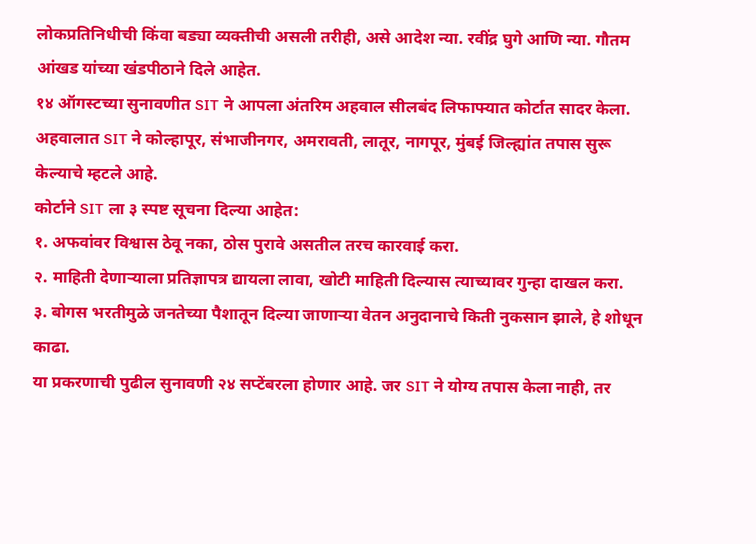लोकप्रतिनिधीची किंवा बड्या व्यक्तीची असली तरीही, असे आदेश न्या. रवींद्र घुगे आणि न्या. गौतम आंखड यांच्या खंडपीठाने दिले आहेत.
१४ ऑगस्टच्या सुनावणीत SIT ने आपला अंतरिम अहवाल सीलबंद लिफाफ्यात कोर्टात सादर केला. अहवालात SIT ने कोल्हापूर, संभाजीनगर, अमरावती, लातूर, नागपूर, मुंबई जिल्ह्यांत तपास सुरू केल्याचे म्हटले आहे.
कोर्टाने SIT ला ३ स्पष्ट सूचना दिल्या आहेत:
१. अफवांवर विश्वास ठेवू नका, ठोस पुरावे असतील तरच कारवाई करा.
२. माहिती देणाऱ्याला प्रतिज्ञापत्र द्यायला लावा, खोटी माहिती दिल्यास त्याच्यावर गुन्हा दाखल करा.
३. बोगस भरतीमुळे जनतेच्या पैशातून दिल्या जाणाऱ्या वेतन अनुदानाचे किती नुकसान झाले, हे शोधून काढा.
या प्रकरणाची पुढील सुनावणी २४ सप्टेंबरला होणार आहे. जर SIT ने योग्य तपास केला नाही, तर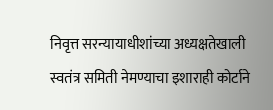निवृत्त सरन्यायाधीशांच्या अध्यक्षतेखाली स्वतंत्र समिती नेमण्याचा इशाराही कोर्टाने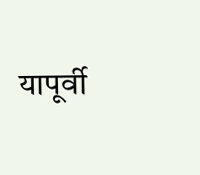यापूर्वी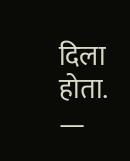दिला होता.
—